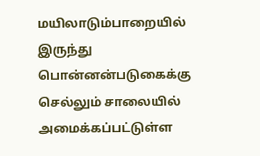மயிலாடும்பாறையில் இருந்து பொன்னன்படுகைக்கு செல்லும் சாலையில் அமைக்கப்பட்டுள்ள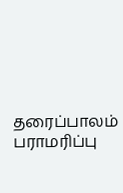தரைப்பாலம் பராமரிப்பு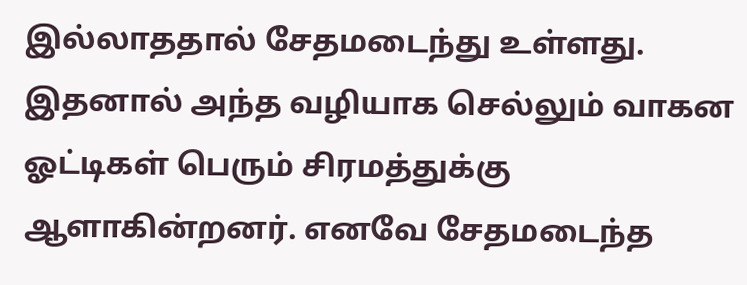இல்லாததால் சேதமடைந்து உள்ளது. இதனால் அந்த வழியாக செல்லும் வாகன ஓட்டிகள் பெரும் சிரமத்துக்கு ஆளாகின்றனர். எனவே சேதமடைந்த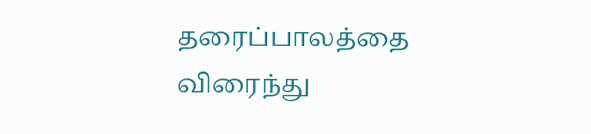தரைப்பாலத்தை விரைந்து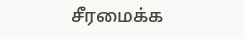சீரமைக்க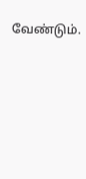வேண்டும்.